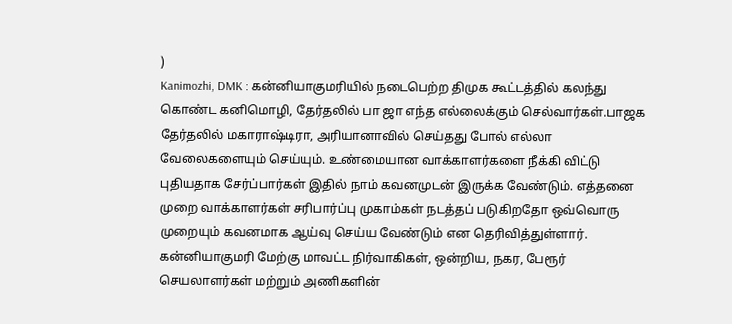)
Kanimozhi, DMK : கன்னியாகுமரியில் நடைபெற்ற திமுக கூட்டத்தில் கலந்து கொண்ட கனிமொழி, தேர்தலில் பா ஜா எந்த எல்லைக்கும் செல்வார்கள்.பாஜக தேர்தலில் மகாராஷ்டிரா, அரியானாவில் செய்தது போல் எல்லா வேலைகளையும் செய்யும். உண்மையான வாக்காளர்களை நீக்கி விட்டு புதியதாக சேர்ப்பார்கள் இதில் நாம் கவனமுடன் இருக்க வேண்டும். எத்தனை முறை வாக்காளர்கள் சரிபார்ப்பு முகாம்கள் நடத்தப் படுகிறதோ ஒவ்வொரு முறையும் கவனமாக ஆய்வு செய்ய வேண்டும் என தெரிவித்துள்ளார்.
கன்னியாகுமரி மேற்கு மாவட்ட நிர்வாகிகள், ஒன்றிய, நகர, பேரூர் செயலாளர்கள் மற்றும் அணிகளின்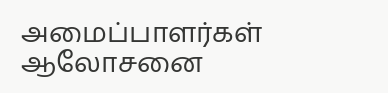அமைப்பாளர்கள் ஆலோசனை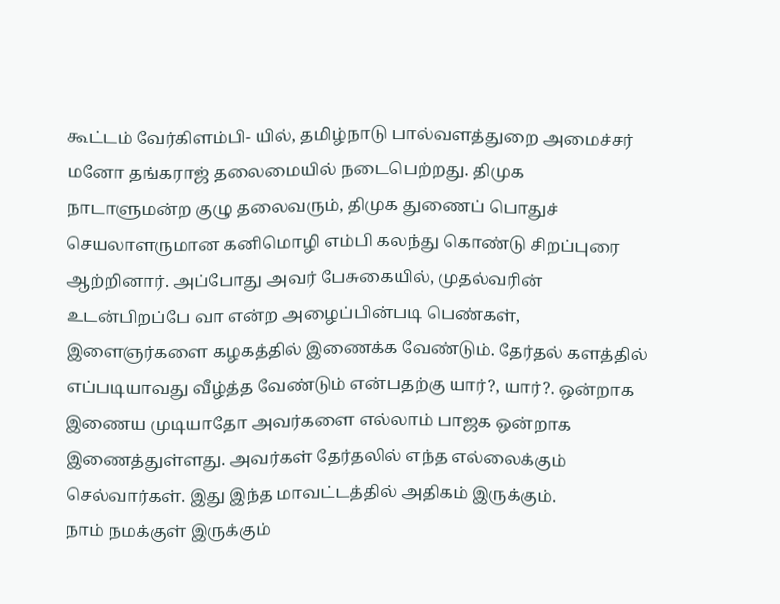கூட்டம் வேர்கிளம்பி- யில், தமிழ்நாடு பால்வளத்துறை அமைச்சர் மனோ தங்கராஜ் தலைமையில் நடைபெற்றது. திமுக நாடாளுமன்ற குழு தலைவரும், திமுக துணைப் பொதுச் செயலாளருமான கனிமொழி எம்பி கலந்து கொண்டு சிறப்புரை ஆற்றினார். அப்போது அவர் பேசுகையில், முதல்வரின் உடன்பிறப்பே வா என்ற அழைப்பின்படி பெண்கள், இளைஞர்களை கழகத்தில் இணைக்க வேண்டும். தேர்தல் களத்தில் எப்படியாவது வீழ்த்த வேண்டும் என்பதற்கு யார்?, யார்?. ஒன்றாக இணைய முடியாதோ அவர்களை எல்லாம் பாஜக ஒன்றாக இணைத்துள்ளது. அவர்கள் தேர்தலில் எந்த எல்லைக்கும் செல்வார்கள். இது இந்த மாவட்டத்தில் அதிகம் இருக்கும்.
நாம் நமக்குள் இருக்கும்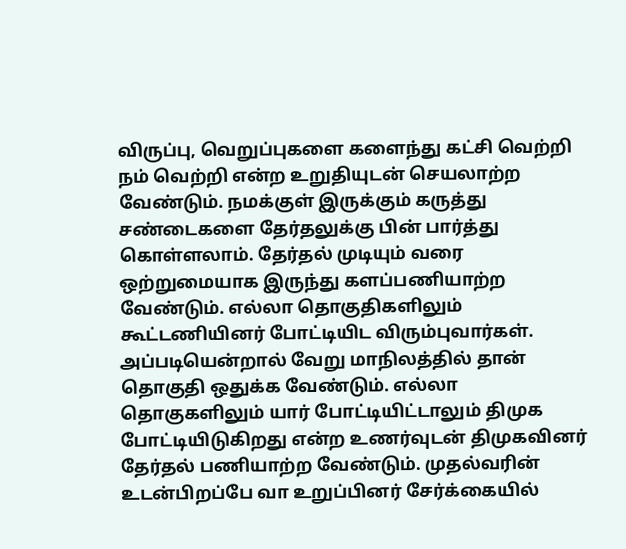விருப்பு, வெறுப்புகளை களைந்து கட்சி வெற்றி நம் வெற்றி என்ற உறுதியுடன் செயலாற்ற வேண்டும். நமக்குள் இருக்கும் கருத்து சண்டைகளை தேர்தலுக்கு பின் பார்த்து கொள்ளலாம். தேர்தல் முடியும் வரை ஒற்றுமையாக இருந்து களப்பணியாற்ற வேண்டும். எல்லா தொகுதிகளிலும் கூட்டணியினர் போட்டியிட விரும்புவார்கள். அப்படியென்றால் வேறு மாநிலத்தில் தான் தொகுதி ஒதுக்க வேண்டும். எல்லா தொகுகளிலும் யார் போட்டியிட்டாலும் திமுக போட்டியிடுகிறது என்ற உணர்வுடன் திமுகவினர் தேர்தல் பணியாற்ற வேண்டும். முதல்வரின் உடன்பிறப்பே வா உறுப்பினர் சேர்க்கையில்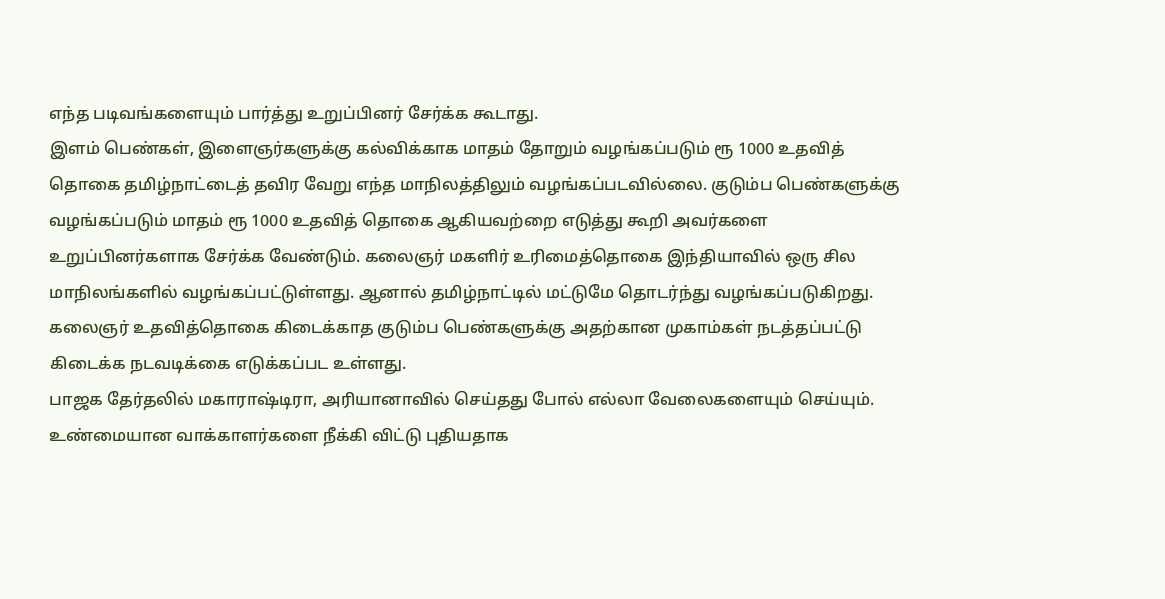எந்த படிவங்களையும் பார்த்து உறுப்பினர் சேர்க்க கூடாது.
இளம் பெண்கள், இளைஞர்களுக்கு கல்விக்காக மாதம் தோறும் வழங்கப்படும் ரூ 1000 உதவித் தொகை தமிழ்நாட்டைத் தவிர வேறு எந்த மாநிலத்திலும் வழங்கப்படவில்லை. குடும்ப பெண்களுக்கு வழங்கப்படும் மாதம் ரூ 1000 உதவித் தொகை ஆகியவற்றை எடுத்து கூறி அவர்களை உறுப்பினர்களாக சேர்க்க வேண்டும். கலைஞர் மகளிர் உரிமைத்தொகை இந்தியாவில் ஒரு சில மாநிலங்களில் வழங்கப்பட்டுள்ளது. ஆனால் தமிழ்நாட்டில் மட்டுமே தொடர்ந்து வழங்கப்படுகிறது. கலைஞர் உதவித்தொகை கிடைக்காத குடும்ப பெண்களுக்கு அதற்கான முகாம்கள் நடத்தப்பட்டு கிடைக்க நடவடிக்கை எடுக்கப்பட உள்ளது.
பாஜக தேர்தலில் மகாராஷ்டிரா, அரியானாவில் செய்தது போல் எல்லா வேலைகளையும் செய்யும். உண்மையான வாக்காளர்களை நீக்கி விட்டு புதியதாக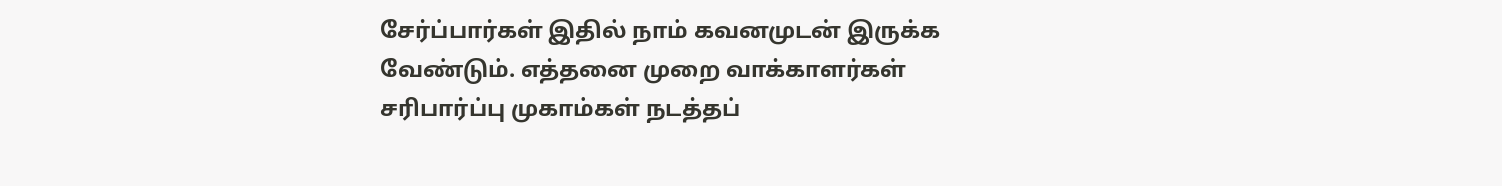சேர்ப்பார்கள் இதில் நாம் கவனமுடன் இருக்க வேண்டும். எத்தனை முறை வாக்காளர்கள் சரிபார்ப்பு முகாம்கள் நடத்தப்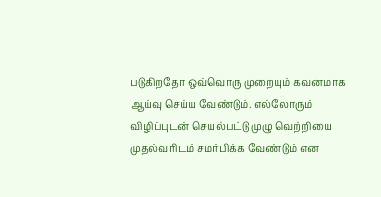படுகிறதோ ஒவ்வொரு முறையும் கவனமாக ஆய்வு செய்ய வேண்டும். எல்லோரும் விழிப்புடன் செயல்பட்டு முழு வெற்றியை முதல்வரிடம் சமர்பிக்க வேண்டும் என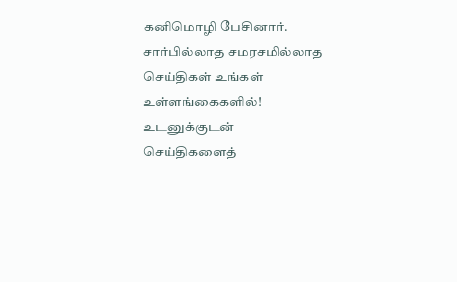கனிமொழி பேசினார்.
சார்பில்லாத சமரசமில்லாத செய்திகள் உங்கள் உள்ளங்கைகளில்!
உடனுக்குடன் செய்திகளைத்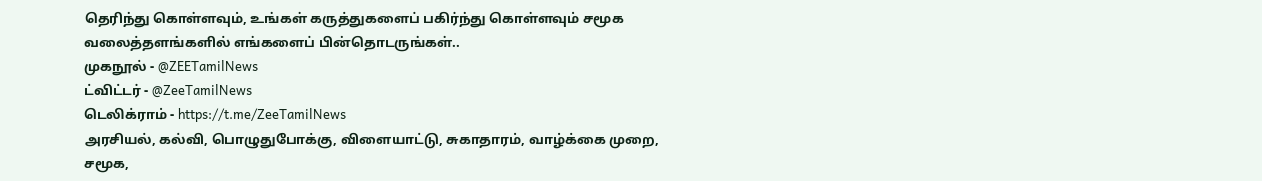தெரிந்து கொள்ளவும், உங்கள் கருத்துகளைப் பகிர்ந்து கொள்ளவும் சமூக வலைத்தளங்களில் எங்களைப் பின்தொடருங்கள்..
முகநூல் - @ZEETamilNews
ட்விட்டர் - @ZeeTamilNews
டெலிக்ராம் - https://t.me/ZeeTamilNews
அரசியல், கல்வி, பொழுதுபோக்கு, விளையாட்டு, சுகாதாரம், வாழ்க்கை முறை, சமூக,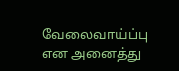வேலைவாய்ப்பு என அனைத்து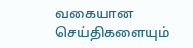வகையான செய்திகளையும்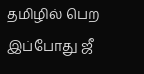தமிழில் பெற இப்போது ஜீ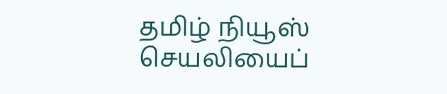தமிழ் நியூஸ் செயலியைப்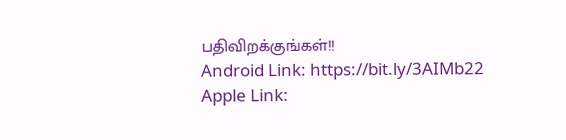பதிவிறக்குங்கள்!!
Android Link: https://bit.ly/3AIMb22
Apple Link: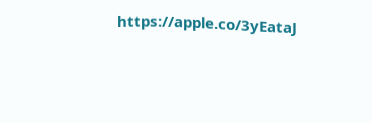https://apple.co/3yEataJ